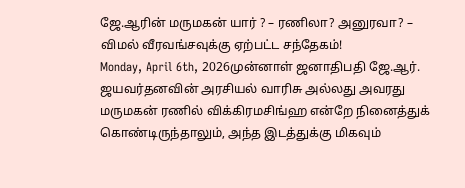ஜே.ஆரின் மருமகன் யார் ? – ரணிலா? அனுரவா? – விமல் வீரவங்சவுக்கு ஏற்பட்ட சந்தேகம்!
Monday, April 6th, 2026முன்னாள் ஜனாதிபதி ஜே.ஆர். ஜயவர்தனவின் அரசியல் வாரிசு அல்லது அவரது மருமகன் ரணில் விக்கிரமசிங்ஹ என்றே நினைத்துக் கொண்டிருந்தாலும், அந்த இடத்துக்கு மிகவும்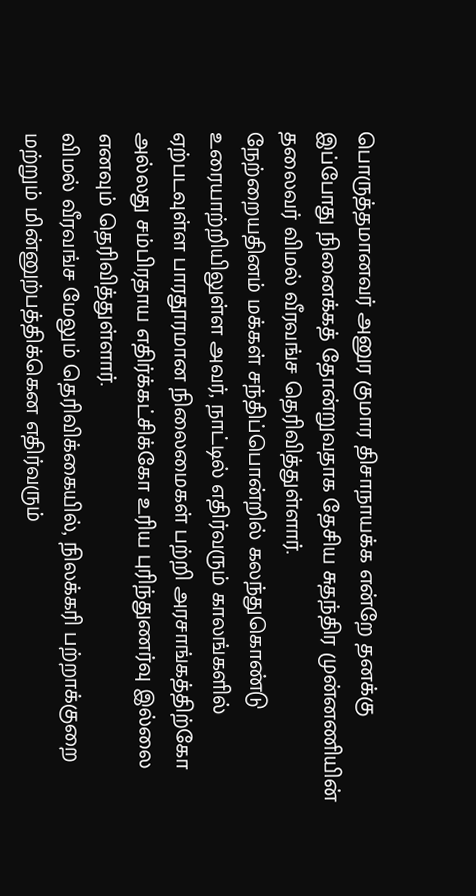பொருத்தமானவர் அனுர குமார திசாநாயக்க என்றே தனக்கு இப்போது நினைக்கத் தோன்றுவதாக தேசிய சுதந்திர முன்னணியின் தலைவர் விமல் வீரவங்ச தெரிவித்துள்ளார்.
நேற்றையதினம் மக்கள் சந்திப்பொன்றில் கலந்துகொண்டு உரையாற்றியிலுள்ள அவர், நாட்டில் எதிர்வரும் காலங்களில் ஏற்படவுள்ள பாரதூரமான நிலைமைகள் பற்றி அரசாங்கத்திற்கோ அல்லது சம்பிரதாய எதிர்க்கட்சிக்கோ உரிய புரிந்துணர்வு இல்லை எனவும் தெரிவித்துள்ளார்.
விமல் வீரவங்ச மேலும் தெரிவிக்கையில், நிலக்கரி பற்றாக்குறை மற்றும் மின்னுற்பத்திக்கென எதிர்வரும்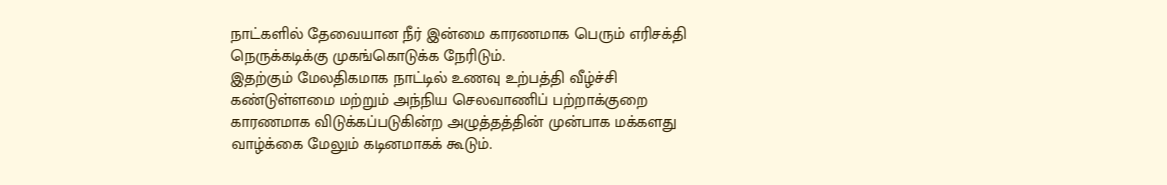நாட்களில் தேவையான நீர் இன்மை காரணமாக பெரும் எரிசக்தி நெருக்கடிக்கு முகங்கொடுக்க நேரிடும்.
இதற்கும் மேலதிகமாக நாட்டில் உணவு உற்பத்தி வீழ்ச்சி கண்டுள்ளமை மற்றும் அந்நிய செலவாணிப் பற்றாக்குறை காரணமாக விடுக்கப்படுகின்ற அழுத்தத்தின் முன்பாக மக்களது வாழ்க்கை மேலும் கடினமாகக் கூடும்.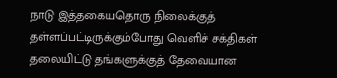நாடு இத்தகையதொரு நிலைக்குத் தள்ளப்பட்டிருக்கும்போது வெளிச் சக்திகள் தலையிட்டு தங்களுக்குத் தேவையான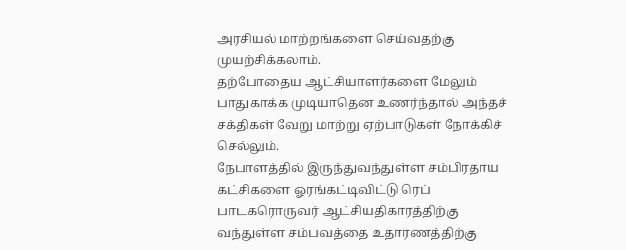அரசியல் மாற்றங்களை செய்வதற்கு முயற்சிக்கலாம்.
தற்போதைய ஆட்சியாளர்களை மேலும் பாதுகாக்க முடியாதென உணர்ந்தால் அந்தச் சக்திகள் வேறு மாற்று ஏற்பாடுகள் நோக்கிச் செல்லும்.
நேபாளத்தில் இருந்துவந்துள்ள சம்பிரதாய கட்சிகளை ஓரங்கட்டிவிட்டு ரெப் பாடகரொருவர் ஆட்சியதிகாரத்திற்கு வந்துள்ள சம்பவத்தை உதாரணத்திற்கு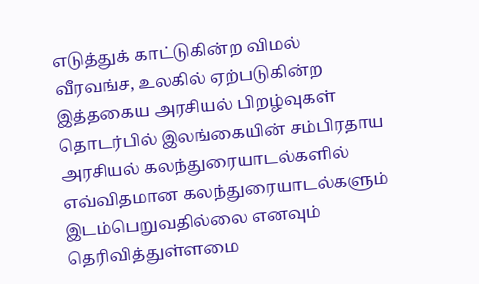எடுத்துக் காட்டுகின்ற விமல் வீரவங்ச, உலகில் ஏற்படுகின்ற இத்தகைய அரசியல் பிறழ்வுகள் தொடர்பில் இலங்கையின் சம்பிரதாய அரசியல் கலந்துரையாடல்களில் எவ்விதமான கலந்துரையாடல்களும் இடம்பெறுவதில்லை எனவும் தெரிவித்துள்ளமை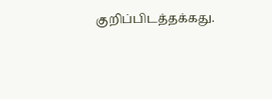குறிப்பிடத்தக்கது.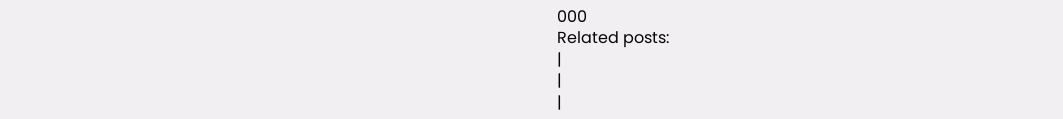000
Related posts:
|
|
|